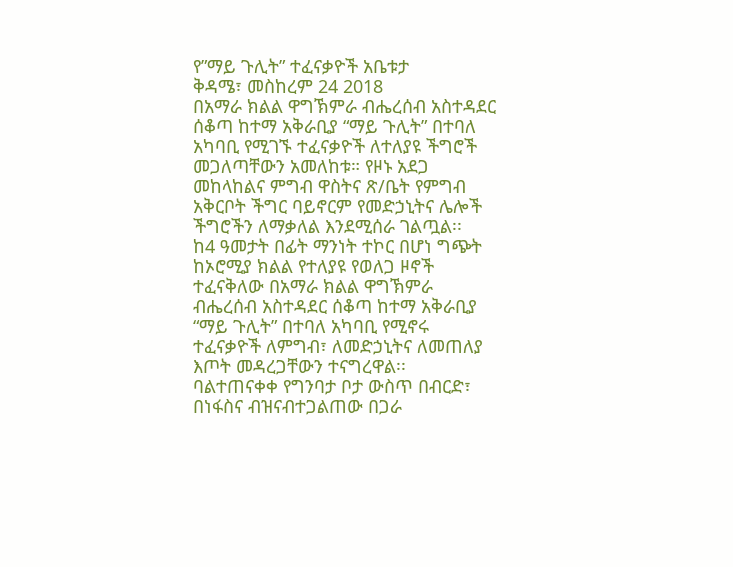የ”ማይ ጉሊት” ተፈናቃዮች አቤቱታ
ቅዳሜ፣ መስከረም 24 2018
በአማራ ክልል ዋግኽምራ ብሔረሰብ አስተዳደር ሰቆጣ ከተማ አቅራቢያ “ማይ ጉሊት” በተባለ አካባቢ የሚገኙ ተፈናቃዮች ለተለያዩ ችግሮች መጋለጣቸውን አመለከቱ። የዞኑ አደጋ መከላከልና ምግብ ዋስትና ጽ/ቤት የምግብ አቅርቦት ችግር ባይኖርም የመድኃኒትና ሌሎች ችግሮችን ለማቃለል እንደሚሰራ ገልጧል፡፡
ከ4 ዓመታት በፊት ማንነት ተኮር በሆነ ግጭት ከኦሮሚያ ክልል የተለያዩ የወለጋ ዞኖች ተፈናቅለው በአማራ ክልል ዋግኽምራ ብሔረሰብ አስተዳደር ሰቆጣ ከተማ አቅራቢያ “ማይ ጉሊት” በተባለ አካባቢ የሚኖሩ ተፈናቃዮች ለምግብ፣ ለመድኃኒትና ለመጠለያ እጦት መዳረጋቸውን ተናግረዋል፡፡
ባልተጠናቀቀ የግንባታ ቦታ ውስጥ በብርድ፣ በነፋስና ብዝናብተጋልጠው በጋራ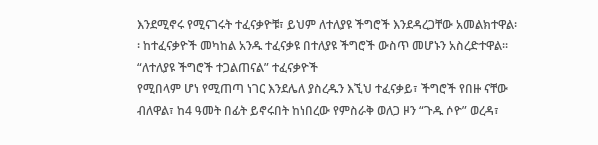እንደሚኖሩ የሚናገሩት ተፈናቃዮቹ፣ ይህም ለተለያዩ ችግሮች እንደዳረጋቸው አመልክተዋል፡፡ ከተፈናቃዮች መካከል አንዱ ተፈናቃዩ በተለያዩ ችግሮች ውስጥ መሆኑን አስረድተዋል፡፡
“ለተለያዩ ችግሮች ተጋልጠናል” ተፈናቃዮች
የሚበላም ሆነ የሚጠጣ ነገር እንደሌለ ያስረዱን እኚህ ተፈናቃይ፣ ችግሮች የበዙ ናቸው ብለዋል፣ ከ4 ዓመት በፊት ይኖሩበት ከነበረው የምስራቅ ወለጋ ዞን “ጉዱ ሶዮ” ወረዳ፣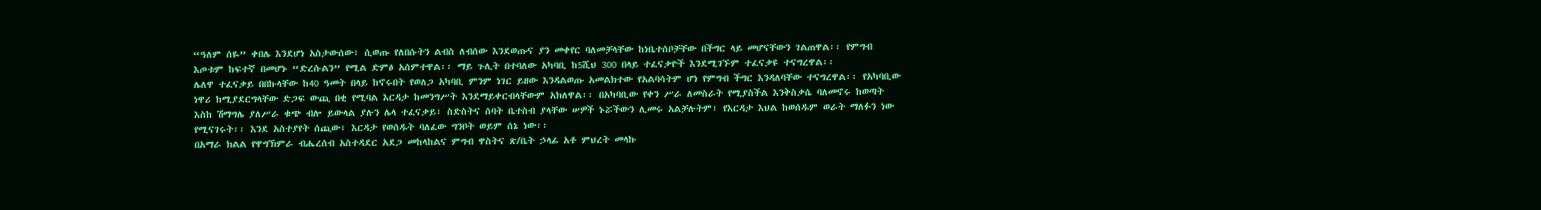“ዓለም ሰዬ” ቀበሌ እንደሆነ አስታውሰው፣ ሲወጡ የለበሱትን ልብስ ለብሰው እንደወጡና ያን መቀየር ባለመቻላቸው ከነቤተሰቦቻቸው በችግር ላይ መሆናቸውን ገልጠዋል፡፡ የምግብ እጦቱም ከፍተኛ በመሆኑ “ድረሱልን” የሚል ድምፅ አሰምተዋል፡፡ ማይ ጉሊት በተባለው አካባቢ ከ5ሺህ 300 በላይ ተፈናቃዮች እንደሚገኙም ተፈናቃዩ ተናግረዋል፡፡
ሌለዋ ተፈናቃይ በበኩላቸው ከ40 ዓመት በላይ ከኖሩበት የወለጋ አካባቢ ምንም ነገር ይዘው እንዳልወጡ አመልክተው የአልባሳትም ሆነ የምግብ ችግር እንዳለባቸው ተናግረዋል፡፡ የአካባቢው ነዋሪ ከሚያደርግላቸው ድጋፍ ውጪ በቂ የሚባል እርዳታ ከመንግሥት እንደማይቀርብላቸውም አክለዋል፡፡ በአካባቢው የቀን ሥራ ለመስራት የሚያስችል እንቅስቃሴ ባለመኖሩ ከወጣት እስከ ሽማግሌ ያለሥራ ቁጭ ብሎ ይውላል ያሉን ሌላ ተፈናቃይ፣ ስድስትና ሰባት ቤተስብ ያላቸው ሠዎች ኑሯችውን ሊመሩ አልቻሉትም፣ የእርዳታ እህል ከወሰዱም ወራት ማለፉን ነው የሚናገሩት፡፡ እንደ አስተያየት ሰጪው፣ እርዳታ የወሰዱት ባለፈው ግንቦት ወይም ሰኔ ነው፡፡
በአማራ ክልል የዋግኽምራ ብሔረሰብ አስተዳደር አደጋ መከላከልና ምግብ ዋስትና ጽ/ቤት ኃላፊ አቶ ምህረት መላኩ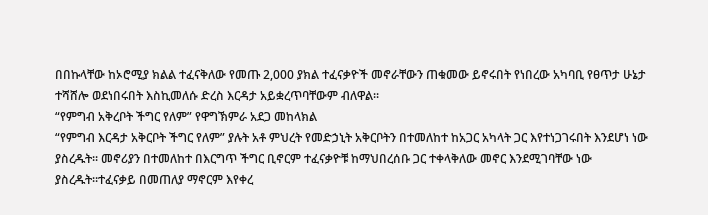በበኩላቸው ከኦሮሚያ ክልል ተፈናቅለው የመጡ 2,000 ያክል ተፈናቃዮች መኖራቸውን ጠቁመው ይኖሩበት የነበረው አካባቢ የፀጥታ ሁኔታ ተሻሸሎ ወደነበሩበት እስኪመለሱ ድረስ እርዳታ አይቋረጥባቸውም ብለዋል፡፡
“የምግብ አቅረቦት ችግር የለም” የዋግኽምራ አደጋ መከላክል
“የምግብ እርዳታ አቅርቦት ችግር የለም” ያሉት አቶ ምህረት የመድኃኒት አቅርቦትን በተመለከተ ከአጋር አካላት ጋር እየተነጋገሩበት እንደሆነ ነው ያስረዱት፡፡ መኖሪያን በተመለከተ በእርግጥ ችግር ቢኖርም ተፈናቃዮቹ ከማህበረሰቡ ጋር ተቀላቅለው መኖር እንደሚገባቸው ነው ያስረዱት።ተፈናቃይ በመጠለያ ማኖርም እየቀረ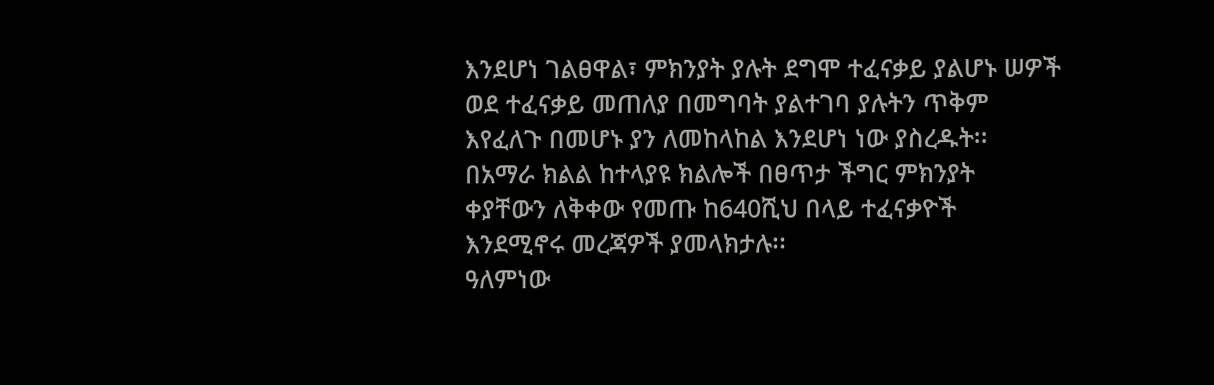እንደሆነ ገልፀዋል፣ ምክንያት ያሉት ደግሞ ተፈናቃይ ያልሆኑ ሠዎች ወደ ተፈናቃይ መጠለያ በመግባት ያልተገባ ያሉትን ጥቅም እየፈለጉ በመሆኑ ያን ለመከላከል እንደሆነ ነው ያስረዱት፡፡
በአማራ ክልል ከተላያዩ ክልሎች በፀጥታ ችግር ምክንያት ቀያቸውን ለቅቀው የመጡ ከ640ሺህ በላይ ተፈናቃዮች እንደሚኖሩ መረጃዎች ያመላክታሉ፡፡
ዓለምነው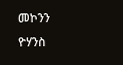መኮንን
ዮሃንስ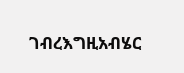ገብረእግዚአብሄር